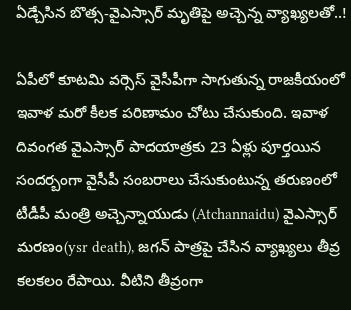ఏడ్చేసిన బొత్స-వైఎస్సార్ మృతిపై అచ్చెన్న వ్యాఖ్యలతో..!

ఏపీలో కూటమి వర్సెస్ వైసీపీగా సాగుతున్న రాజకీయంలో ఇవాళ మరో కీలక పరిణామం చోటు చేసుకుంది. ఇవాళ దివంగత వైఎస్సార్ పాదయాత్రకు 23 ఏళ్లు పూర్తయిన సందర్బంగా వైసీపీ సంబరాలు చేసుకుంటున్న తరుణంలో టీడీపీ మంత్రి అచ్చెన్నాయుడు (Atchannaidu) వైఎస్సార్ మరణం(ysr death), జగన్ పాత్రపై చేసిన వ్యాఖ్యలు తీవ్ర కలకలం రేపాయి. వీటిని తీవ్రంగా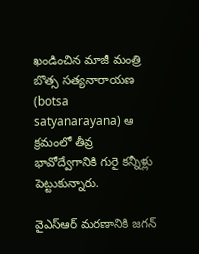ఖండించిన మాజీ మంత్రి బొత్స సత్యనారాయణ (botsa satyanarayana) ఆ క్రమంలో తీవ్ర భావోద్వేగానికి గురై కన్నీళ్లు పెట్టుకున్నారు.

వైఎస్‌ఆర్ మరణానికి జగన్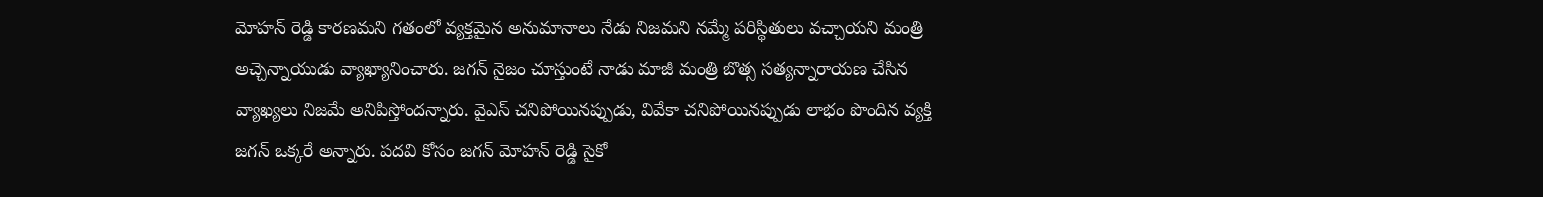మోహన్ రెడ్డి కారణమని గతంలో వ్యక్తమైన అనుమానాలు నేడు నిజమని నమ్మే పరిస్థితులు వచ్చాయని మంత్రి అచ్చెన్నాయుడు వ్యాఖ్యానించారు. జగన్ నైజం చూస్తుంటే నాడు మాజీ మంత్రి బొత్స సత్యన్నారాయణ చేసిన వ్యాఖ్యలు నిజమే అనిపిస్తోందన్నారు. వైఎస్ చనిపోయినప్పుడు, వివేకా చనిపోయినప్పుడు లాభం పొందిన వ్యక్తి జగన్ ఒక్కరే అన్నారు. పదవి కోసం జగన్ మోహన్ రెడ్డి సైకో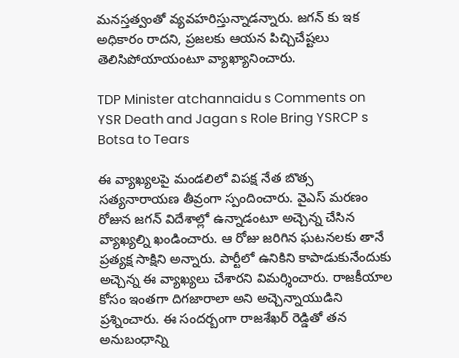మనస్తత్వంతో వ్యవహరిస్తున్నాడన్నారు. జగన్ కు ఇక అధికారం రాదని, ప్రజలకు ఆయన పిచ్చిచేష్టలు తెలిసిపోయాయంటూ వ్యాఖ్యానించారు.

TDP Minister atchannaidu s Comments on YSR Death and Jagan s Role Bring YSRCP s Botsa to Tears

ఈ వ్యాఖ్యలపై మండలిలో విపక్ష నేత బొత్స సత్యనారాయణ తీవ్రంగా స్పందించారు. వైఎస్ మరణం రోజున జగన్ విదేశాల్లో ఉన్నాడంటూ అచ్చెన్న చేసిన వ్యాఖ్యల్ని ఖండించారు. ఆ రోజు జరిగిన ఘటనలకు తానే ప్రత్యక్ష సాక్షిని అన్నారు. పార్టీలో ఉనికిని కాపాడుకునేందుకు అచ్చెన్న ఈ వ్యాఖ్యలు చేశారని విమర్శించారు. రాజకీయాల కోసం ఇంతగా దిగజారాలా అని అచ్చెన్నాయుడిని ప్రశ్నించారు. ఈ సందర్బంగా రాజశేఖర్ రెడ్డితో తన అనుబంధాన్ని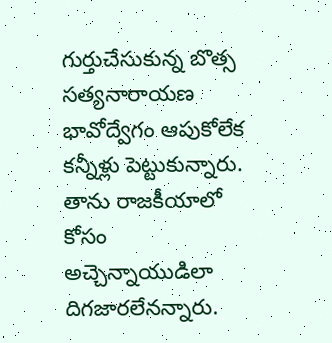గుర్తుచేసుకున్న బొత్స సత్యనారాయణ భావోద్వేగం ఆపుకోలేక కన్నీళ్లు పెట్టుకున్నారు. తాను రాజకీయాలో కోసం అచ్చెన్నాయుడిలా దిగజారలేనన్నారు.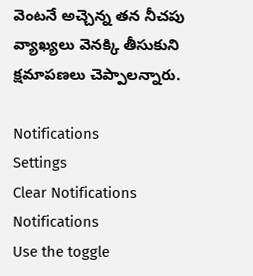వెంటనే అచ్చెన్న తన నీచపు వ్యాఖ్యలు వెనక్కి తీసుకుని క్షమాపణలు చెప్పాలన్నారు.

Notifications
Settings
Clear Notifications
Notifications
Use the toggle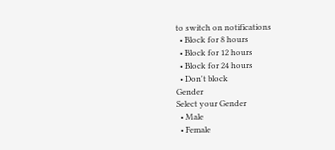to switch on notifications
  • Block for 8 hours
  • Block for 12 hours
  • Block for 24 hours
  • Don't block
Gender
Select your Gender
  • Male
  • Female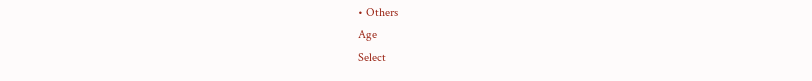• Others
Age
Select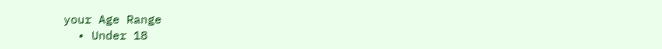your Age Range
  • Under 18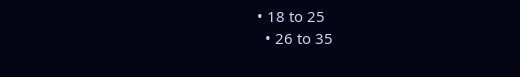• 18 to 25
  • 26 to 35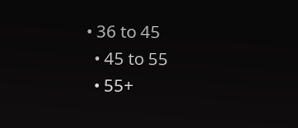• 36 to 45
  • 45 to 55
  • 55+